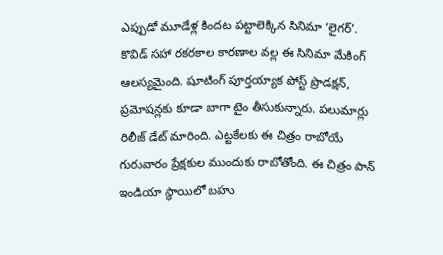ఎప్పుడో మూడేళ్ల కిందట పట్టాలెక్కిన సినిమా ‘లైగర్’. కొవిడ్ సహా రకరకాల కారణాల వల్ల ఈ సినిమా మేకింగ్ ఆలస్యమైంది. షూటింగ్ పూర్తయ్యాక పోస్ట్ ప్రొడక్షన్, ప్రమోషన్లకు కూడా బాగా టైం తీసుకున్నారు. పలుమార్లు రిలీజ్ డేట్ మారింది. ఎట్టకేలకు ఈ చిత్రం రాబోయే గురువారం ప్రేక్షకుల ముందుకు రాబోతోంది. ఈ చిత్రం పాన్ ఇండియా స్థాయిలో బహు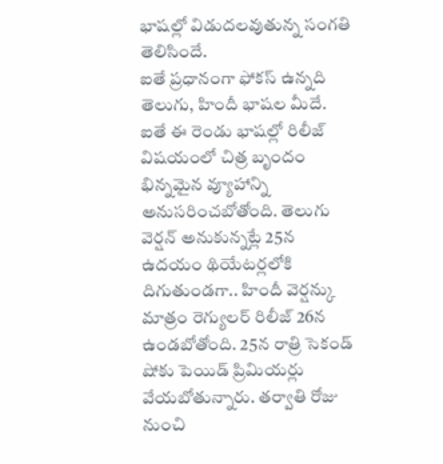భాషల్లో విడుదలవుతున్న సంగతి తెలిసిందే.
ఐతే ప్రధానంగా ఫోకస్ ఉన్నది తెలుగు, హిందీ భాషల మీదే. ఐతే ఈ రెండు భాషల్లో రిలీజ్ విషయంలో చిత్ర బృందం భిన్నమైన వ్యూహాన్ని అనుసరించబోతోంది. తెలుగు వెర్షన్ అనుకున్నట్లే 25న ఉదయం థియేటర్లలోకి దిగుతుండగా.. హిందీ వెర్షన్కు మాత్రం రెగ్యులర్ రిలీజ్ 26న ఉండబోతోంది. 25న రాత్రి సెకండ్ షోకు పెయిడ్ ప్రిమియర్లు వేయబోతున్నారు. తర్వాతి రోజు నుంచి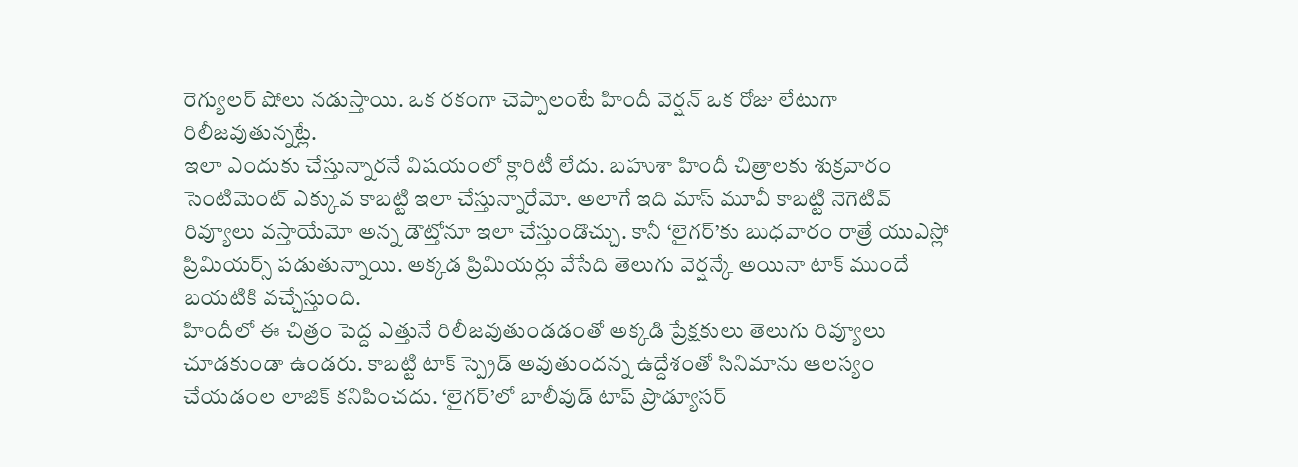రెగ్యులర్ షోలు నడుస్తాయి. ఒక రకంగా చెప్పాలంటే హిందీ వెర్షన్ ఒక రోజు లేటుగా రిలీజవుతున్నట్లే.
ఇలా ఎందుకు చేస్తున్నారనే విషయంలో క్లారిటీ లేదు. బహుశా హిందీ చిత్రాలకు శుక్రవారం సెంటిమెంట్ ఎక్కువ కాబట్టి ఇలా చేస్తున్నారేమో. అలాగే ఇది మాస్ మూవీ కాబట్టి నెగెటివ్ రివ్యూలు వస్తాయేమో అన్న డౌట్తోనూ ఇలా చేస్తుండొచ్చు. కానీ ‘లైగర్’కు బుధవారం రాత్రే యుఎస్లో ప్రిమియర్స్ పడుతున్నాయి. అక్కడ ప్రిమియర్లు వేసేది తెలుగు వెర్షన్కే అయినా టాక్ ముందే బయటికి వచ్చేస్తుంది.
హిందీలో ఈ చిత్రం పెద్ద ఎత్తునే రిలీజవుతుండడంతో అక్కడి ప్రేక్షకులు తెలుగు రివ్యూలు చూడకుండా ఉండరు. కాబట్టి టాక్ స్ప్రెడ్ అవుతుందన్న ఉద్దేశంతో సినిమాను ఆలస్యం చేయడంల లాజిక్ కనిపించదు. ‘లైగర్’లో బాలీవుడ్ టాప్ ప్రొడ్యూసర్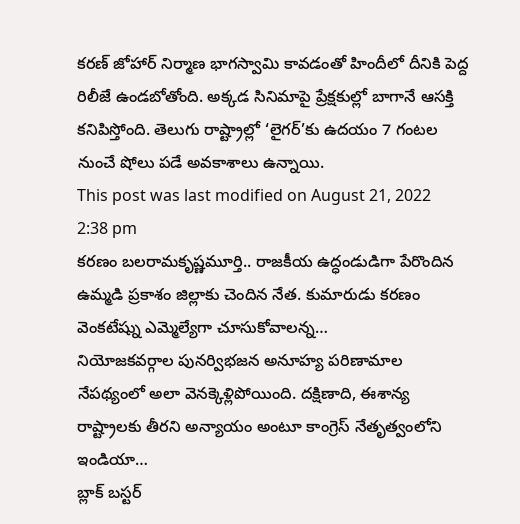కరణ్ జోహార్ నిర్మాణ భాగస్వామి కావడంతో హిందీలో దీనికి పెద్ద రిలీజే ఉండబోతోంది. అక్కడ సినిమాపై ప్రేక్షకుల్లో బాగానే ఆసక్తి కనిపిస్తోంది. తెలుగు రాష్ట్రాల్లో ‘లైగర్’కు ఉదయం 7 గంటల నుంచే షోలు పడే అవకాశాలు ఉన్నాయి.
This post was last modified on August 21, 2022 2:38 pm
కరణం బలరామకృష్ణమూర్తి.. రాజకీయ ఉద్ధండుడిగా పేరొందిన ఉమ్మడి ప్రకాశం జిల్లాకు చెందిన నేత. కుమారుడు కరణం వెంకటేష్ను ఎమ్మెల్యేగా చూసుకోవాలన్న…
నియోజకవర్గాల పునర్విభజన అనూహ్య పరిణామాల నేపథ్యంలో అలా వెనక్కెళ్లిపోయింది. దక్షిణాది, ఈశాన్య రాష్ట్రాలకు తీరని అన్యాయం అంటూ కాంగ్రెస్ నేతృత్వంలోని ఇండియా…
బ్లాక్ బస్టర్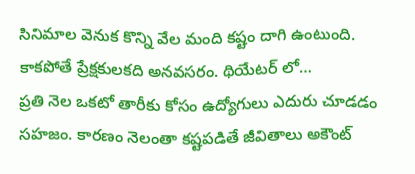సినిమాల వెనుక కొన్ని వేల మంది కష్టం దాగి ఉంటుంది. కాకపోతే ప్రేక్షకులకది అనవసరం. థియేటర్ లో…
ప్రతి నెల ఒకటో తారీకు కోసం ఉద్యోగులు ఎదురు చూడడం సహజం. కారణం నెలంతా కష్టపడితే జీవితాలు అకౌంట్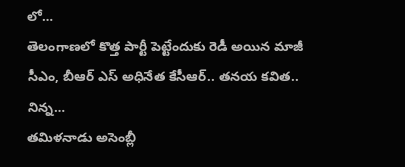లో…
తెలంగాణలో కొత్త పార్టీ పెట్టేందుకు రెడీ అయిన మాజీ సీఎం, బీఆర్ ఎస్ అధినేత కేసీఆర్.. తనయ కవిత.. నిన్న…
తమిళనాడు అసెంబ్లీ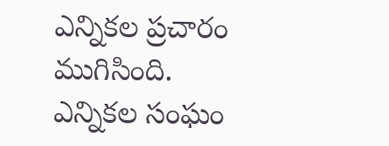ఎన్నికల ప్రచారం ముగిసింది. ఎన్నికల సంఘం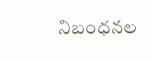నిబంధనల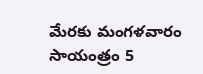మేరకు మంగళవారం సాయంత్రం 5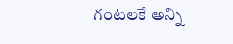గంటలకే అన్ని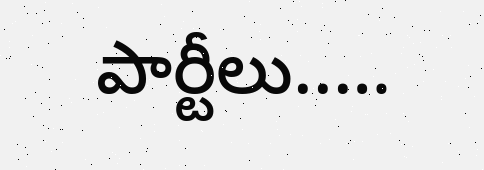పార్టీలు..…